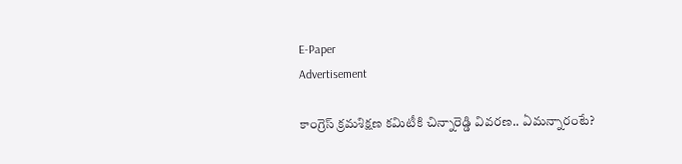E-Paper
Advertisement

కాంగ్రెస్ క్రమశిక్షణ కమిటీకి చిన్నారెడ్డి వివరణ.. ఏమన్నారంటే?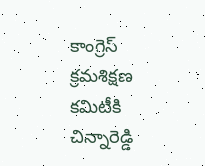కాంగ్రెస్ క్రమశిక్షణ కమిటీకి చిన్నారెడ్డి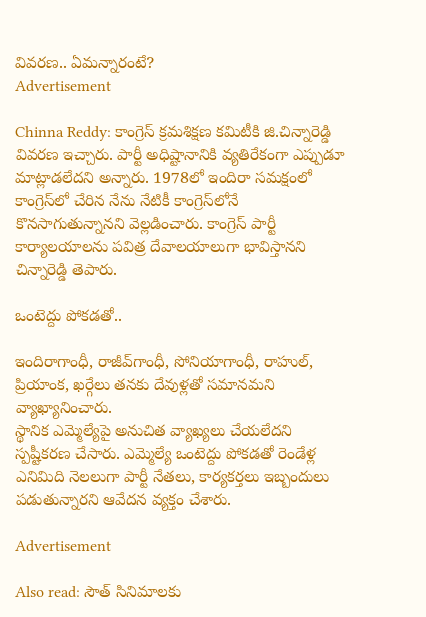వివరణ.. ఏమన్నారంటే?
Advertisement

Chinna Reddy: కాంగ్రెస్ క్రమశిక్షణ కమిటీకి జి.చిన్నారెడ్డి వివరణ ఇచ్చారు. పార్టీ అధిష్టానానికి వ్యతిరేకంగా ఎప్పుడూ మాట్లాడలేదని అన్నారు. 1978లో ఇందిరా సమక్షంలో కాంగ్రెస్‌లో చేరిన నేను నేటికీ కాంగ్రెస్‌లోనే కొనసాగుతున్నానని వెల్లడించారు. కాంగ్రెస్ పార్టీ కార్యాలయాలను పవిత్ర దేవాలయాలుగా భావిస్తానని చిన్నారెడ్డి తెపారు.

ఒంటెద్దు పోకడతో..

ఇందిరాగాంధీ, రాజీవ్‌గాంధీ, సోనియాగాంధీ, రాహుల్‌, ప్రియాంక, ఖర్గేలు తనకు దేవుళ్లతో సమానమని వ్యాఖ్యానించారు.
స్థానిక ఎమ్మెల్యేపై అనుచిత వ్యాఖ్యలు చేయలేదని స్పష్టీకరణ చేసారు. ఎమ్మెల్యే ఒంటెద్దు పోకడతో రెండేళ్ల ఎనిమిది నెలలుగా పార్టీ నేతలు, కార్యకర్తలు ఇబ్బందులు పడుతున్నారని ఆవేదన వ్యక్తం చేశారు.

Advertisement

Also read: సౌత్ సినిమాలకు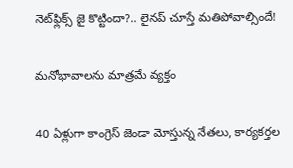నెట్‌ఫ్లిక్స్ జై కొట్టిందా?.. లైనప్ చూస్తే మతిపోవాల్సిందే!

మనోభావాలను మాత్రమే వ్యక్తం

40 ఏళ్లుగా కాంగ్రెస్ జెండా మోస్తున్న నేతలు, కార్యకర్తల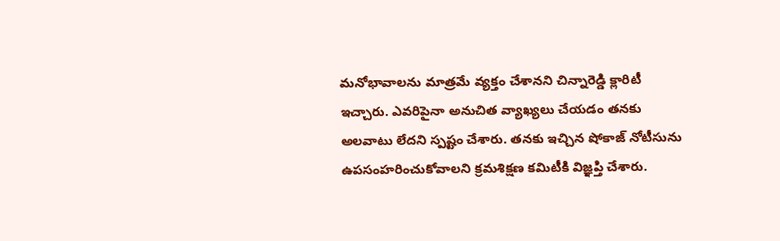మనోభావాలను మాత్రమే వ్యక్తం చేశానని చిన్నారెడ్డి క్లారిటీ ఇచ్చారు. ఎవరిపైనా అనుచిత వ్యాఖ్యలు చేయడం తనకు అలవాటు లేదని స్పష్టం చేశారు. తనకు ఇచ్చిన షోకాజ్ నోటీసును ఉపసంహరించుకోవాలని క్రమశిక్షణ కమిటీకి విజ్ఞప్తి చేశారు.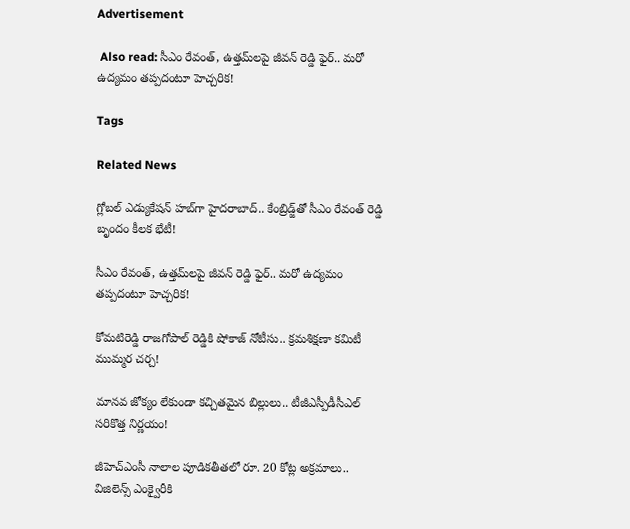Advertisement

 Also read: సీఎం రేవంత్, ఉత్తమ్‌లపై జీవన్ రెడ్డి ఫైర్.. మరో ఉద్యమం తప్పదంటూ హెచ్చరిక!

Tags

Related News

గ్లోబల్ ఎడ్యుకేషన్ హబ్‌గా హైదరాబాద్.. కేంబ్రిడ్జ్‌తో సీఎం రేవంత్ రెడ్డి బృందం కీలక భేటీ!

సీఎం రేవంత్, ఉత్తమ్‌లపై జీవన్ రెడ్డి ఫైర్.. మరో ఉద్యమం తప్పదంటూ హెచ్చరిక!

కోమటిరెడ్డి రాజగోపాల్ రెడ్డికి షోకాజ్ నోటీసు.. క్రమశిక్షణా కమిటీ ముమ్మర చర్చ!

మానవ జోక్యం లేకుండా కచ్చితమైన బిల్లులు.. టీజీఎస్పీడీసీఎల్ సరికొత్త నిర్ణయం!

జీహెచ్‌ఎంసీ నాలాల పూడికతీతలో రూ. 20 కోట్ల అక్రమాలు.. విజిలెన్స్ ఎంక్వైరీకి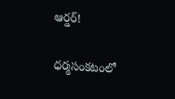ఆర్డర్!

ధర్మసంకటంలో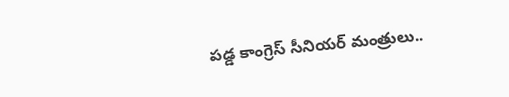పడ్డ కాంగ్రెస్ సీనియర్ మంత్రులు..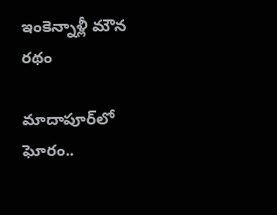ఇంకెన్నాళ్లీ మౌన రథం

మాదాపూర్‌లో ఘోరం..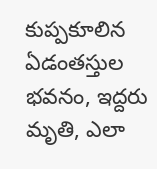కుప్పకూలిన ఏడంతస్తుల భవనం, ఇద్దరు మృతి, ఎలా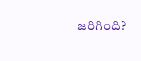జరిగింది?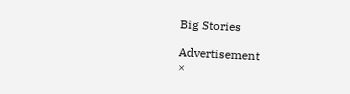Big Stories

Advertisement
×